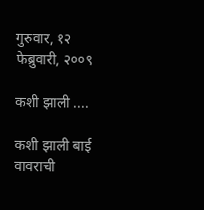गुरुवार, १२ फेब्रुवारी, २००९

कशी झाली ....

कशी झाली बाई
वावराची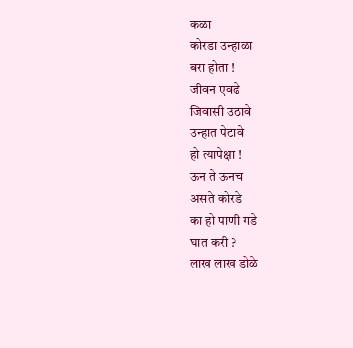कळा
कोरडा उन्हाळा
बरा होता !
जीवन एवढे
जिवासी उठावे
उन्हात पेटावे
हो त्यापेक्षा !
ऊन ते ऊनच
असते कोरडे
का हो पाणी गडे
घात करी ?
लाख लाख डोळे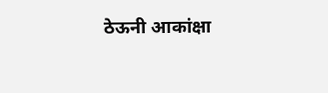ठेऊनी आकांक्षा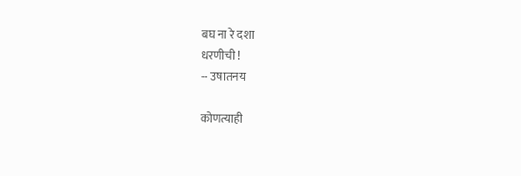बघ ना रे दशा
धरणीची !
-- उषातनय

कोणत्याही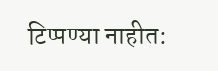टिप्पण्‍या नाहीत: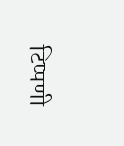टिप्पणी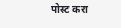पोस्ट करा